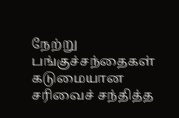நேற்று பங்குச்சந்தைகள் கடுமையான சரிவைச் சந்தித்த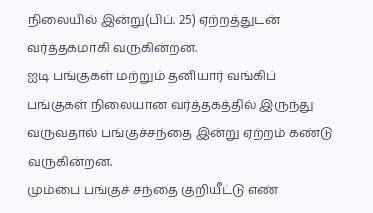நிலையில் இன்று(பிப். 25) ஏற்றத்துடன் வர்த்தகமாகி வருகின்றன.
ஐடி பங்குகள் மற்றும் தனியார் வங்கிப் பங்குகள் நிலையான வர்த்தகத்தில் இருந்து வருவதால் பங்குச்சந்தை இன்று ஏற்றம் கண்டு வருகின்றன.
மும்பை பங்குச் சந்தை குறியீட்டு எண்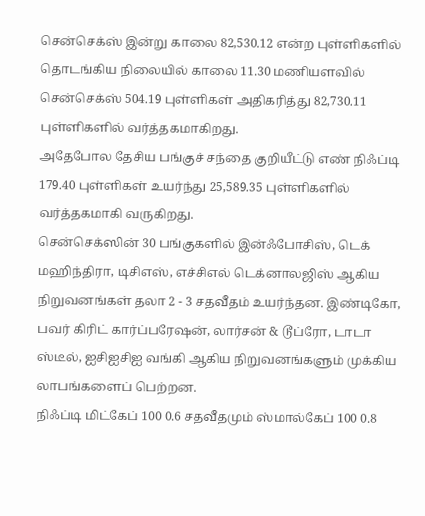சென்செக்ஸ் இன்று காலை 82,530.12 என்ற புள்ளிகளில் தொடங்கிய நிலையில் காலை 11.30 மணியளவில் சென்செக்ஸ் 504.19 புள்ளிகள் அதிகரித்து 82,730.11 புள்ளிகளில் வர்த்தகமாகிறது.
அதேபோல தேசிய பங்குச் சந்தை குறியீட்டு எண் நிஃப்டி 179.40 புள்ளிகள் உயர்ந்து 25,589.35 புள்ளிகளில் வர்த்தகமாகி வருகிறது.
சென்செக்ஸின் 30 பங்குகளில் இன்ஃபோசிஸ், டெக் மஹிந்திரா, டிசிஎஸ், எச்சிஎல் டெக்னாலஜிஸ் ஆகிய நிறுவனங்கள் தலா 2 - 3 சதவீதம் உயர்ந்தன. இண்டிகோ, பவர் கிரிட் கார்ப்பரேஷன், லார்சன் & டூப்ரோ, டாடா ஸ்டீல், ஐசிஐசிஐ வங்கி ஆகிய நிறுவனங்களும் முக்கிய லாபங்களைப் பெற்றன.
நிஃப்டி மிட்கேப் 100 0.6 சதவீதமும் ஸ்மால்கேப் 100 0.8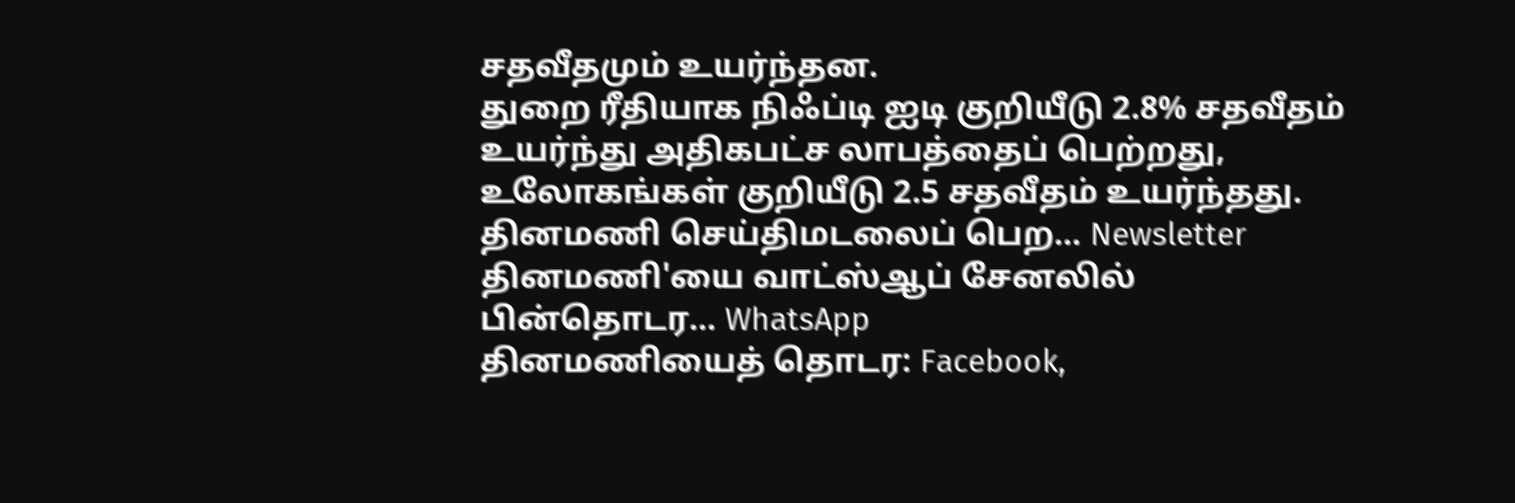சதவீதமும் உயர்ந்தன.
துறை ரீதியாக நிஃப்டி ஐடி குறியீடு 2.8% சதவீதம் உயர்ந்து அதிகபட்ச லாபத்தைப் பெற்றது, உலோகங்கள் குறியீடு 2.5 சதவீதம் உயர்ந்தது.
தினமணி செய்திமடலைப் பெற... Newsletter
தினமணி'யை வாட்ஸ்ஆப் சேனலில் பின்தொடர... WhatsApp
தினமணியைத் தொடர: Facebook,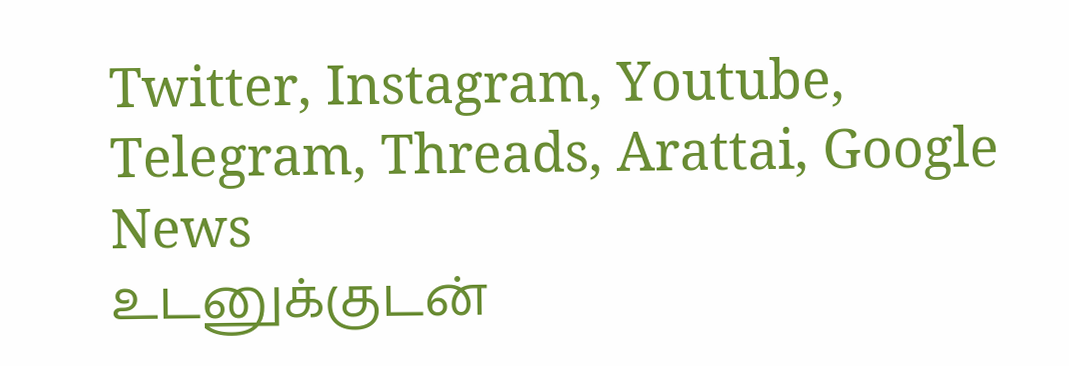Twitter, Instagram, Youtube, Telegram, Threads, Arattai, Google News
உடனுக்குடன்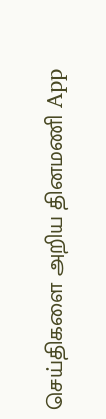செய்திகளை அறிய தினமணி App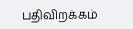பதிவிறக்கம்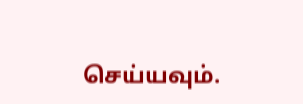செய்யவும்.